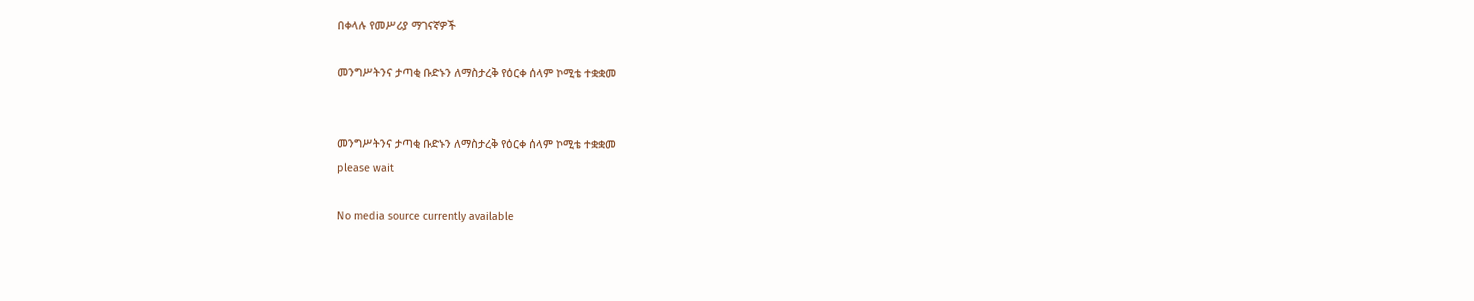በቀላሉ የመሥሪያ ማገናኛዎች

መንግሥትንና ታጣቂ ቡድኑን ለማስታረቅ የዕርቀ ሰላም ኮሚቴ ተቋቋመ


መንግሥትንና ታጣቂ ቡድኑን ለማስታረቅ የዕርቀ ሰላም ኮሚቴ ተቋቋመ
please wait

No media source currently available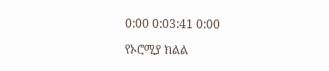0:00 0:03:41 0:00

የኦሮሚያ ክልል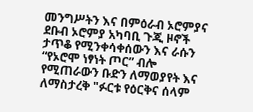መንግሥትን እና በምዕራብ ኦሮምያና ደቡብ ኦሮምያ አካባቢ ጉጂ ዞኖች ታጥቆ የሚንቀሳቀሰውን እና ራሱን “የኦሮሞ ነፃነት ጦር” ብሎ የሚጠራውን ቡድን ለማወያየት እና ለማስታረቅ "ፉርቱ የዕርቅና ሰላም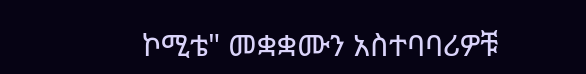ኮሚቴ" መቋቋሙን አስተባባሪዎቹ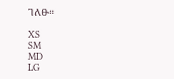ገለፁ።

XS
SM
MD
LG